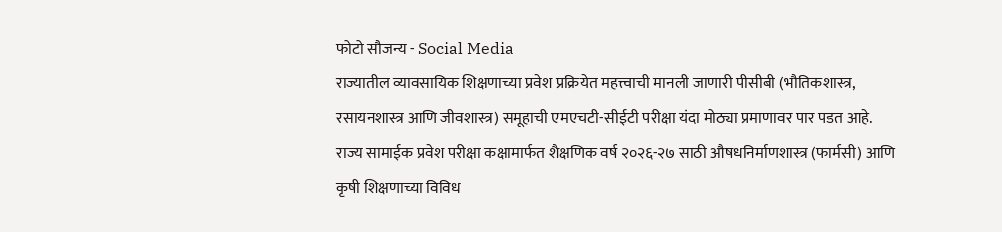फोटो सौजन्य - Social Media
राज्यातील व्यावसायिक शिक्षणाच्या प्रवेश प्रक्रियेत महत्त्वाची मानली जाणारी पीसीबी (भौतिकशास्त्र, रसायनशास्त्र आणि जीवशास्त्र) समूहाची एमएचटी-सीईटी परीक्षा यंदा मोठ्या प्रमाणावर पार पडत आहे. राज्य सामाईक प्रवेश परीक्षा कक्षामार्फत शैक्षणिक वर्ष २०२६-२७ साठी औषधनिर्माणशास्त्र (फार्मसी) आणि कृषी शिक्षणाच्या विविध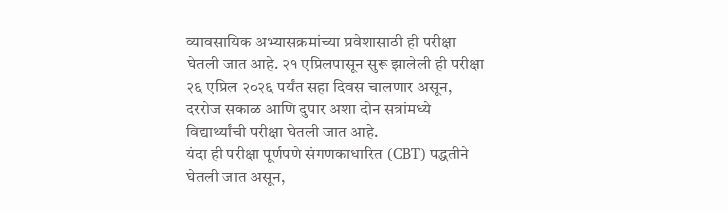व्यावसायिक अभ्यासक्रमांच्या प्रवेशासाठी ही परीक्षा घेतली जात आहे. २१ एप्रिलपासून सुरू झालेली ही परीक्षा २६ एप्रिल २०२६ पर्यंत सहा दिवस चालणार असून, दररोज सकाळ आणि दुपार अशा दोन सत्रांमध्ये विद्यार्थ्यांची परीक्षा घेतली जात आहे.
यंदा ही परीक्षा पूर्णपणे संगणकाधारित (CBT) पद्धतीने घेतली जात असून,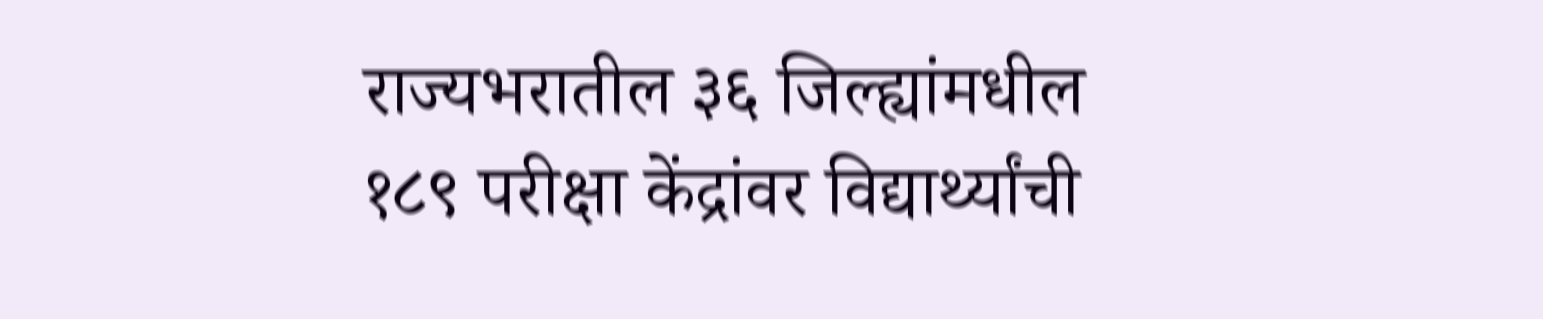राज्यभरातील ३६ जिल्ह्यांमधील १८९ परीक्षा केंद्रांवर विद्यार्थ्यांची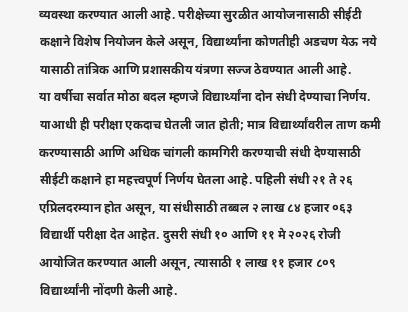व्यवस्था करण्यात आली आहे. परीक्षेच्या सुरळीत आयोजनासाठी सीईटी कक्षाने विशेष नियोजन केले असून, विद्यार्थ्यांना कोणतीही अडचण येऊ नये यासाठी तांत्रिक आणि प्रशासकीय यंत्रणा सज्ज ठेवण्यात आली आहे.
या वर्षीचा सर्वात मोठा बदल म्हणजे विद्यार्थ्यांना दोन संधी देण्याचा निर्णय. याआधी ही परीक्षा एकदाच घेतली जात होती; मात्र विद्यार्थ्यांवरील ताण कमी करण्यासाठी आणि अधिक चांगली कामगिरी करण्याची संधी देण्यासाठी सीईटी कक्षाने हा महत्त्वपूर्ण निर्णय घेतला आहे. पहिली संधी २१ ते २६ एप्रिलदरम्यान होत असून, या संधीसाठी तब्बल २ लाख ८४ हजार ०६३ विद्यार्थी परीक्षा देत आहेत. दुसरी संधी १० आणि ११ मे २०२६ रोजी आयोजित करण्यात आली असून, त्यासाठी १ लाख ११ हजार ८०९ विद्यार्थ्यांनी नोंदणी केली आहे.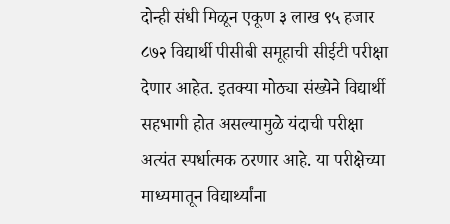दोन्ही संधी मिळून एकूण ३ लाख ९५ हजार ८७२ विद्यार्थी पीसीबी समूहाची सीईटी परीक्षा देणार आहेत. इतक्या मोठ्या संख्येने विद्यार्थी सहभागी होत असल्यामुळे यंदाची परीक्षा अत्यंत स्पर्धात्मक ठरणार आहे. या परीक्षेच्या माध्यमातून विद्यार्थ्यांना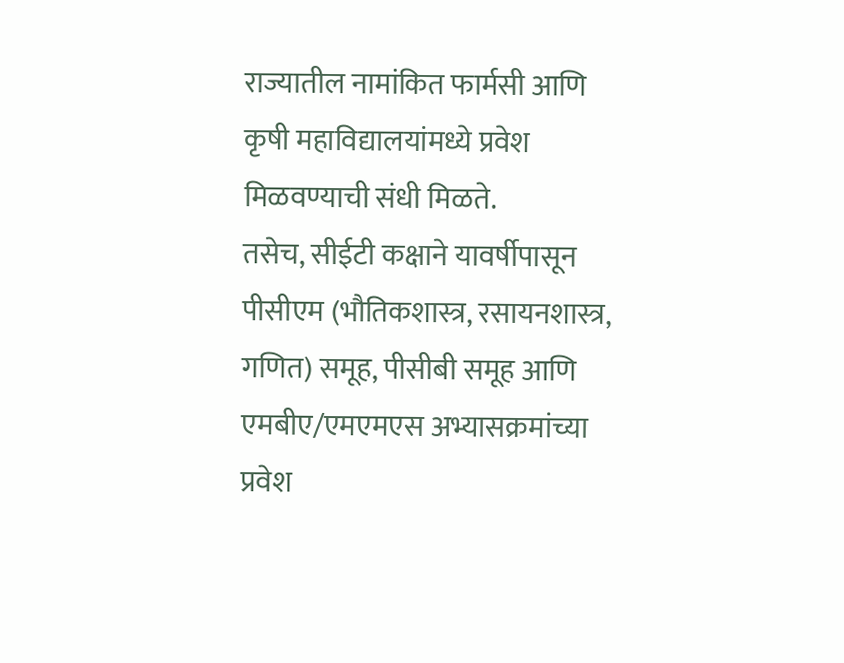राज्यातील नामांकित फार्मसी आणि कृषी महाविद्यालयांमध्ये प्रवेश मिळवण्याची संधी मिळते.
तसेच, सीईटी कक्षाने यावर्षीपासून पीसीएम (भौतिकशास्त्र, रसायनशास्त्र, गणित) समूह, पीसीबी समूह आणि एमबीए/एमएमएस अभ्यासक्रमांच्या प्रवेश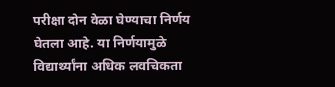परीक्षा दोन वेळा घेण्याचा निर्णय घेतला आहे. या निर्णयामुळे विद्यार्थ्यांना अधिक लवचिकता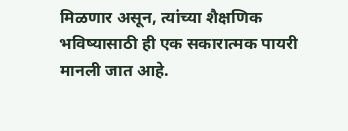मिळणार असून, त्यांच्या शैक्षणिक भविष्यासाठी ही एक सकारात्मक पायरी मानली जात आहे.